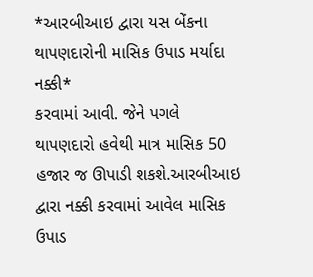*આરબીઆઇ દ્વારા યસ બેંકના થાપણદારોની માસિક ઉપાડ મર્યાદા નક્કી*
કરવામાં આવી. જેને પગલે થાપણદારો હવેથી માત્ર માસિક 50 હજાર જ ઊપાડી શકશે.આરબીઆઇ દ્વારા નક્કી કરવામાં આવેલ માસિક ઉપાડ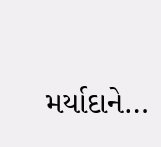મર્યાદાને…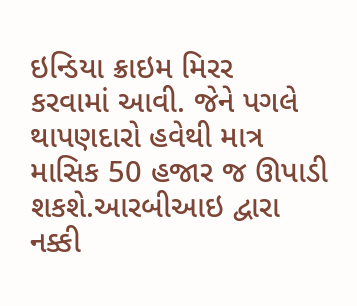ઇન્ડિયા ક્રાઇમ મિરર
કરવામાં આવી. જેને પગલે થાપણદારો હવેથી માત્ર માસિક 50 હજાર જ ઊપાડી શકશે.આરબીઆઇ દ્વારા નક્કી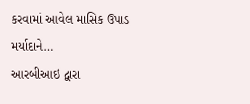કરવામાં આવેલ માસિક ઉપાડ મર્યાદાને…
આરબીઆઇ દ્વારા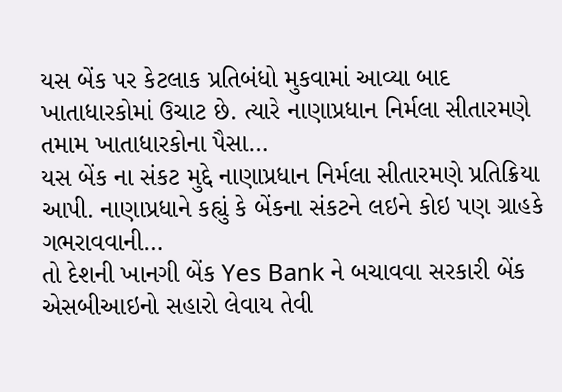યસ બેંક પર કેટલાક પ્રતિબંધો મુકવામાં આવ્યા બાદ ખાતાધારકોમાં ઉચાટ છે. ત્યારે નાણાપ્રધાન નિર્મલા સીતારમણે તમામ ખાતાધારકોના પૈસા…
યસ બેંક ના સંકટ મુદ્દે નાણાપ્રધાન નિર્મલા સીતારમણે પ્રતિક્રિયા આપી. નાણાપ્રધાને કહ્યું કે બેંકના સંકટને લઇને કોઇ પણ ગ્રાહકે ગભરાવવાની…
તો દેશની ખાનગી બેંક Yes Bank ને બચાવવા સરકારી બેંક એસબીઆઇનો સહારો લેવાય તેવી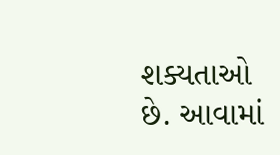શક્યતાઓ છે. આવામાં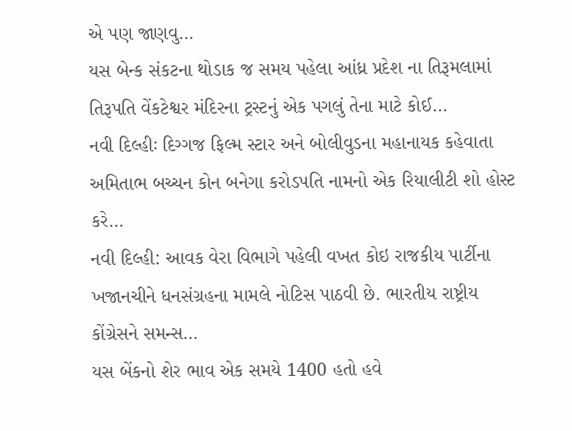એ પણ જાણવુ…
યસ બેન્ક સંકટના થોડાક જ સમય પહેલા આંધ્ર પ્રદેશ ના તિરૂમલામાં તિરૂપતિ વેંકટેશ્વર મંદિરના ટ્રસ્ટનું એક પગલું તેના માટે કોઈ…
નવી દિલ્હીઃ દિગ્ગજ ફિલ્મ સ્ટાર અને બોલીવુડના મહાનાયક કહેવાતા અમિતાભ બચ્ચન કોન બનેગા કરોડપતિ નામનો એક રિયાલીટી શો હોસ્ટ કરે…
નવી દિલ્હી: આવક વેરા વિભાગે પહેલી વખત કોઇ રાજકીય પાર્ટીના ખજાનચીને ધનસંગ્રહના મામલે નોટિસ પાઠવી છે. ભારતીય રાષ્ટ્રીય કોંગ્રેસને સમન્સ…
યસ બેંકનો શેર ભાવ એક સમયે 1400 હતો હવે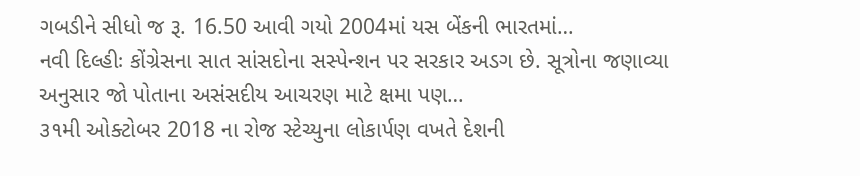ગબડીને સીધો જ રૂ. 16.50 આવી ગયો 2004માં યસ બેંકની ભારતમાં…
નવી દિલ્હીઃ કોંગ્રેસના સાત સાંસદોના સસ્પેન્શન પર સરકાર અડગ છે. સૂત્રોના જણાવ્યા અનુસાર જો પોતાના અસંસદીય આચરણ માટે ક્ષમા પણ…
૩૧મી ઓક્ટોબર 2018 ના રોજ સ્ટેચ્યુના લોકાર્પણ વખતે દેશની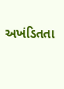અખંડિતતા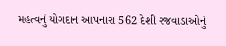મહત્વનું યોગદાન આપનારા 562 દેશી રજવાડાઓનું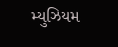મ્યુઝિયમ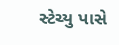સ્ટેચ્યુ પાસે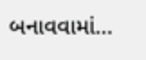બનાવવામાં…